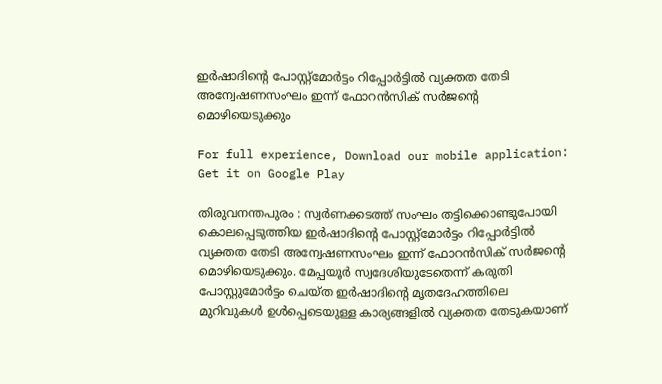ഇര്‍ഷാദിന്റെ പോസ്റ്റ്‌മോര്‍ട്ടം റിപ്പോര്‍ട്ടില്‍ വ്യക്തത തേടി അന്വേഷണസംഘം ഇന്ന് ഫോറന്‍സിക് സര്‍ജന്റെ മൊഴിയെടുക്കും

For full experience, Download our mobile application:
Get it on Google Play

തിരുവനന്തപുരം : സ്വര്‍ണക്കടത്ത് സംഘം തട്ടിക്കൊണ്ടുപോയി കൊലപ്പെടുത്തിയ ഇര്‍ഷാദിന്റെ പോസ്റ്റ്‌മോര്‍ട്ടം റിപ്പോര്‍ട്ടില്‍ വ്യക്തത തേടി അന്വേഷണസംഘം ഇന്ന് ഫോറന്‍സിക് സര്‍ജന്റെ മൊഴിയെടുക്കും. മേപ്പയൂര്‍ സ്വദേശിയുടേതെന്ന് കരുതി പോസ്റ്റുമോര്‍ട്ടം ചെയ്ത ഇര്‍ഷാദിന്റെ മൃതദേഹത്തിലെ മുറിവുകള്‍ ഉള്‍പ്പെടെയുള്ള കാര്യങ്ങളില്‍ വ്യക്തത തേടുകയാണ്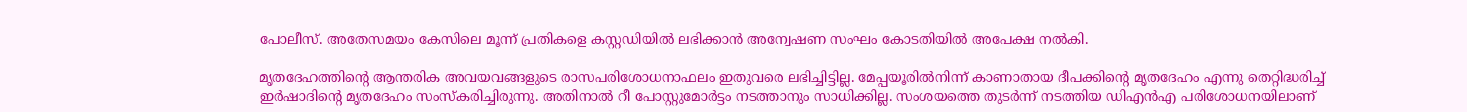പോലീസ്. അതേസമയം കേസിലെ മൂന്ന് പ്രതികളെ കസ്റ്റഡിയില്‍ ലഭിക്കാന്‍ അന്വേഷണ സംഘം കോടതിയില്‍ അപേക്ഷ നല്‍കി.

മൃതദേഹത്തിന്റെ ആന്തരിക അവയവങ്ങളുടെ രാസപരിശോധനാഫലം ഇതുവരെ ലഭിച്ചിട്ടില്ല. മേപ്പയൂരില്‍നിന്ന് കാണാതായ ദീപക്കിന്റെ മൃതദേഹം എന്നു തെറ്റിദ്ധരിച്ച്‌ ഇര്‍ഷാദിന്റെ മൃതദേഹം സംസ്‌കരിച്ചിരുന്നു. അതിനാല്‍ റീ പോസ്റ്റുമോര്‍ട്ടം നടത്താനും സാധിക്കില്ല. സംശയത്തെ തുടര്‍ന്ന് നടത്തിയ ഡിഎന്‍എ പരിശോധനയിലാണ്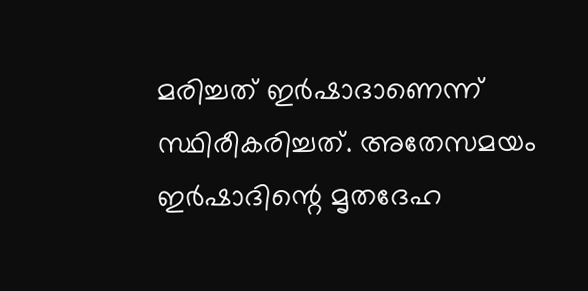മരിച്ചത് ഇര്‍ഷാദാണെന്ന് സ്ഥിരീകരിച്ചത്. അതേസമയം ഇര്‍ഷാദിന്റെ മൃതദേഹ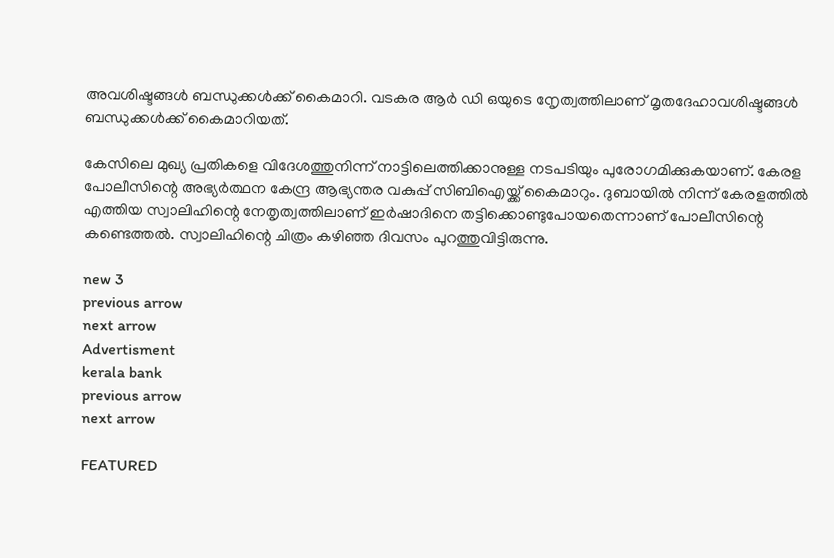അവശിഷ്ടങ്ങള്‍ ബന്ധുക്കള്‍ക്ക് കൈമാറി. വടകര ആര്‍ ഡി ഒയുടെ നേൃത്വത്തിലാണ് മൃതദേഹാവശിഷ്ടങ്ങള്‍ ബന്ധുക്കള്‍ക്ക് കൈമാറിയത്.

കേസിലെ മുഖ്യ പ്രതികളെ വിദേശത്തുനിന്ന് നാട്ടിലെത്തിക്കാനുള്ള നടപടിയും പുരോഗമിക്കുകയാണ്. കേരള പോലീസിന്റെ അഭ്യര്‍ത്ഥന കേന്ദ്ര ആഭ്യന്തര വകുപ്പ് സിബിഐയ്ക്ക് കൈമാറും. ദുബായില്‍ നിന്ന് കേരളത്തില്‍ എത്തിയ സ്വാലിഹിന്റെ നേതൃത്വത്തിലാണ് ഇര്‍ഷാദിനെ തട്ടിക്കൊണ്ടുപോയതെന്നാണ് പോലീസിന്റെ കണ്ടെത്തല്‍. സ്വാലിഹിന്റെ ചിത്രം കഴിഞ്ഞ ദിവസം പുറത്തുവിട്ടിരുന്നു.

new 3
previous arrow
next arrow
Advertisment
kerala bank
previous arrow
next arrow

FEATURED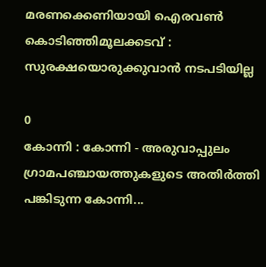മരണക്കെണിയായി ഐരവണ്‍ കൊടിഞ്ഞിമൂലക്കടവ് : സുരക്ഷയൊരുക്കുവാന്‍ നടപടിയില്ല

0
കോന്നി : കോന്നി - അരുവാപ്പുലം ഗ്രാമപഞ്ചായത്തുകളുടെ അതിര്‍ത്തി പങ്കിടുന്ന കോന്നി...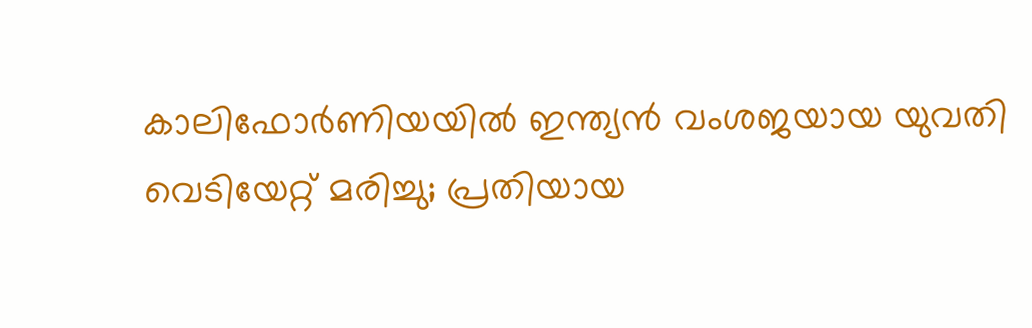കാലിഫോർണിയയിൽ ഇന്ത്യൻ വംശജയായ യുവതി വെടിയേറ്റ് മരിച്ചു; പ്രതിയായ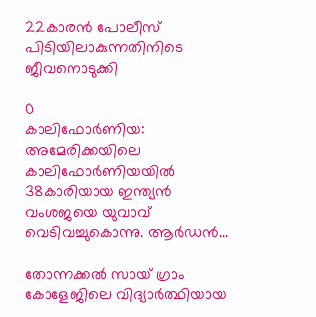22കാരൻ പോലീസ് പിടിയിലാകുന്നതിനിടെ ജീവനൊടുക്കി

0
കാലിഫോർണിയ: അമേരിക്കയിലെ കാലിഫോർണിയയിൽ 38കാരിയായ ഇന്ത്യൻ വംശജയെ യുവാവ് വെടിവച്ചുകൊന്നു. ആർഡൻ...

തോന്നക്കൽ സായ് ഗ്രാം കോളേജിലെ വിദ്യാർത്ഥിയായ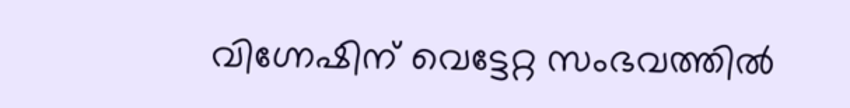വിഗ്നേഷിന് വെട്ടേറ്റ സംഭവത്തിൽ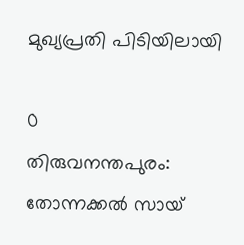മുഖ്യപ്രതി പിടിയിലായി

0
തിരുവനന്തപുരം: തോന്നക്കൽ സായ്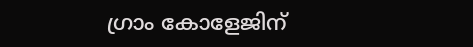ഗ്രാം കോളേജിന്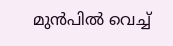മുൻപിൽ വെച്ച്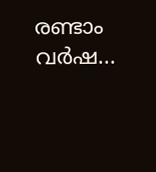രണ്ടാം വർഷ...